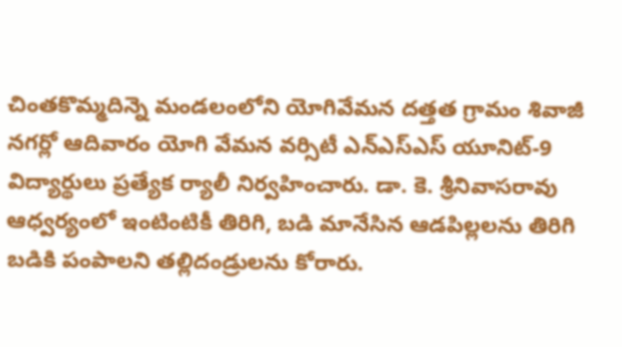చింతకొమ్మదిన్నె మండలంలోని యోగివేమన దత్తత గ్రామం శివాజీ నగర్లో ఆదివారం యోగి వేమన వర్సిటీ ఎన్ఎస్ఎస్ యూనిట్-9 విద్యార్థులు ప్రత్యేక ర్యాలీ నిర్వహించారు. డా. కె. శ్రీనివాసరావు ఆధ్వర్యంలో ఇంటింటికీ తిరిగి, బడి మానేసిన ఆడపిల్లలను తిరిగి బడికి పంపాలని తల్లిదండ్రులను కోరారు.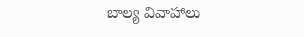బాల్య వివాహాలు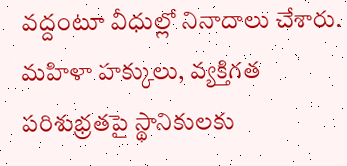వద్దంటూ వీధుల్లో నినాదాలు చేశారు. మహిళా హక్కులు, వ్యక్తిగత పరిశుభ్రతపై స్థానికులకు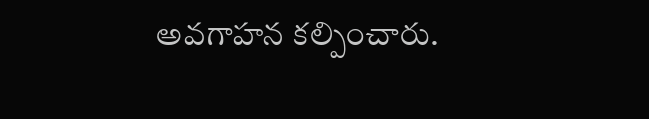అవగాహన కల్పించారు.